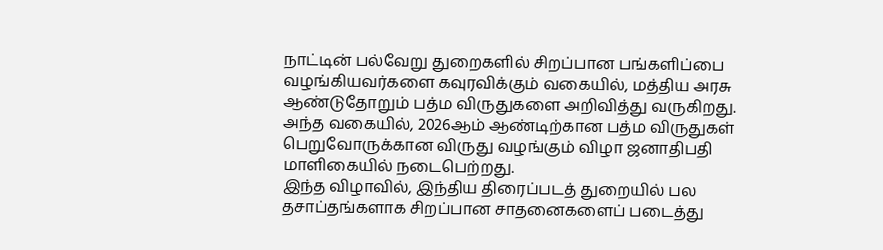நாட்டின் பல்வேறு துறைகளில் சிறப்பான பங்களிப்பை வழங்கியவர்களை கவுரவிக்கும் வகையில், மத்திய அரசு ஆண்டுதோறும் பத்ம விருதுகளை அறிவித்து வருகிறது. அந்த வகையில், 2026ஆம் ஆண்டிற்கான பத்ம விருதுகள் பெறுவோருக்கான விருது வழங்கும் விழா ஜனாதிபதி மாளிகையில் நடைபெற்றது.
இந்த விழாவில், இந்திய திரைப்படத் துறையில் பல தசாப்தங்களாக சிறப்பான சாதனைகளைப் படைத்து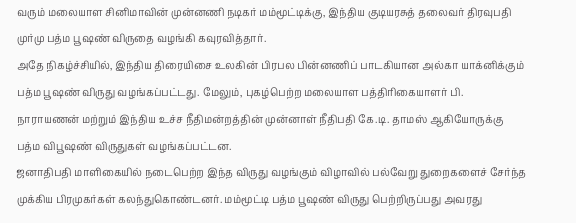வரும் மலையாள சினிமாவின் முன்னணி நடிகர் மம்மூட்டிக்கு, இந்திய குடியரசுத் தலைவர் திரவுபதி முர்மு பத்ம பூஷண் விருதை வழங்கி கவுரவித்தார்.
அதே நிகழ்ச்சியில், இந்திய திரையிசை உலகின் பிரபல பின்னணிப் பாடகியான அல்கா யாக்னிக்கும் பத்ம பூஷண் விருது வழங்கப்பட்டது. மேலும், புகழ்பெற்ற மலையாள பத்திரிகையாளர் பி. நாராயணன் மற்றும் இந்திய உச்ச நீதிமன்றத்தின் முன்னாள் நீதிபதி கே.டி. தாமஸ் ஆகியோருக்கு பத்ம விபூஷண் விருதுகள் வழங்கப்பட்டன.
ஜனாதிபதி மாளிகையில் நடைபெற்ற இந்த விருது வழங்கும் விழாவில் பல்வேறு துறைகளைச் சேர்ந்த முக்கிய பிரமுகர்கள் கலந்துகொண்டனர். மம்மூட்டி பத்ம பூஷண் விருது பெற்றிருப்பது அவரது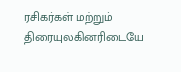ரசிகர்கள் மற்றும் திரையுலகினரிடையே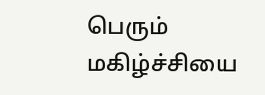பெரும் மகிழ்ச்சியை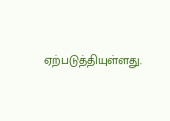ஏற்படுத்தியுள்ளது.